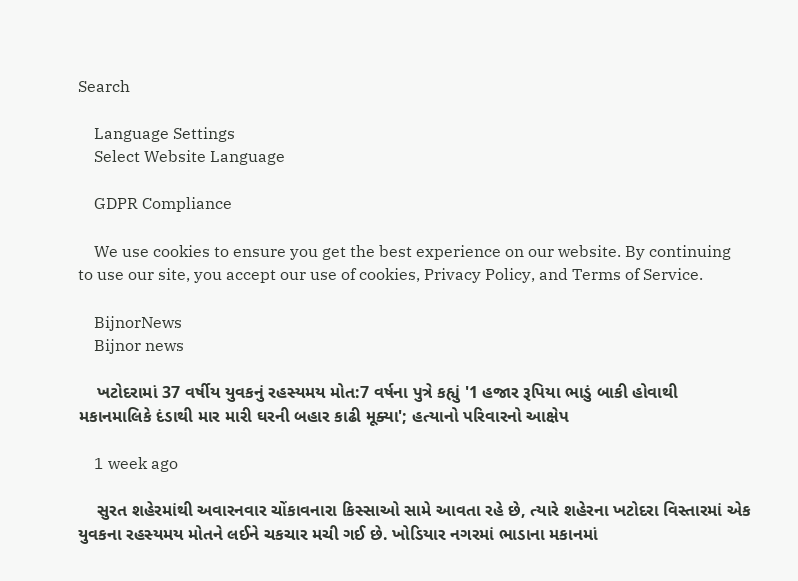Search

    Language Settings
    Select Website Language

    GDPR Compliance

    We use cookies to ensure you get the best experience on our website. By continuing to use our site, you accept our use of cookies, Privacy Policy, and Terms of Service.

    BijnorNews
    Bijnor news

    ખટોદરામાં 37 વર્ષીય યુવકનું રહસ્યમય મોત:7 વર્ષના પુત્રે કહ્યું '1 હજાર રૂપિયા ભાડું બાકી હોવાથી મકાનમાલિકે દંડાથી માર મારી ઘરની બહાર કાઢી મૂક્યા'; હત્યાનો પરિવારનો આક્ષેપ

    1 week ago

    સુરત શહેરમાંથી અવારનવાર ચોંકાવનારા કિસ્સાઓ સામે આવતા રહે છે, ત્યારે શહેરના ખટોદરા વિસ્તારમાં એક યુવકના રહસ્યમય મોતને લઈને ચકચાર મચી ગઈ છે. ખોડિયાર નગરમાં ભાડાના મકાનમાં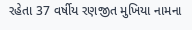રહેતા 37 વર્ષીય રણજીત મુખિયા નામના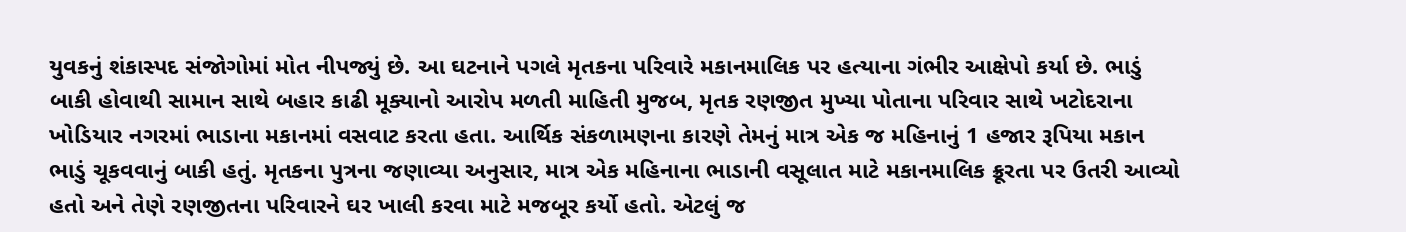યુવકનું શંકાસ્પદ સંજોગોમાં મોત નીપજ્યું છે. આ ઘટનાને પગલે મૃતકના પરિવારે મકાનમાલિક પર હત્યાના ગંભીર આક્ષેપો કર્યા છે. ભાડું બાકી હોવાથી સામાન સાથે બહાર કાઢી મૂક્યાનો આરોપ મળતી માહિતી મુજબ, મૃતક રણજીત મુખ્યા પોતાના પરિવાર સાથે ખટોદરાના ખોડિયાર નગરમાં ભાડાના મકાનમાં વસવાટ કરતા હતા. આર્થિક સંકળામણના કારણે તેમનું માત્ર એક જ મહિનાનું 1 હજાર રૂપિયા મકાન ભાડું ચૂકવવાનું બાકી હતું. મૃતકના પુત્રના જણાવ્યા અનુસાર, માત્ર એક મહિનાના ભાડાની વસૂલાત માટે મકાનમાલિક ક્રૂરતા પર ઉતરી આવ્યો હતો અને તેણે રણજીતના પરિવારને ઘર ખાલી કરવા માટે મજબૂર કર્યો હતો. એટલું જ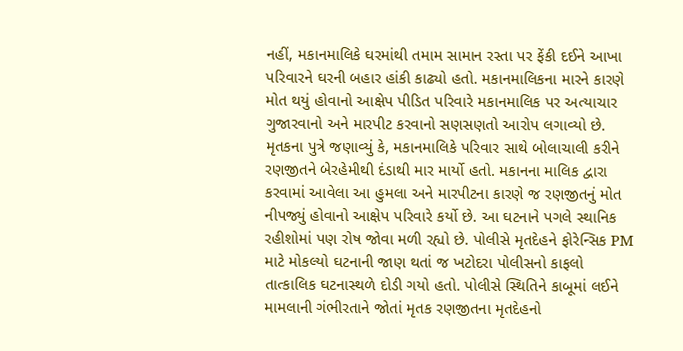નહીં, મકાનમાલિકે ઘરમાંથી તમામ સામાન રસ્તા પર ફેંકી દઈને આખા પરિવારને ઘરની બહાર હાંકી કાઢ્યો હતો. મકાનમાલિકના મારને કારણે મોત થયું હોવાનો આક્ષેપ પીડિત પરિવારે મકાનમાલિક પર અત્યાચાર ગુજારવાનો અને મારપીટ કરવાનો સણસણતો આરોપ લગાવ્યો છે. મૃતકના પુત્રે જણાવ્યું કે, મકાનમાલિકે પરિવાર સાથે બોલાચાલી કરીને રણજીતને બેરહેમીથી દંડાથી માર માર્યો હતો. મકાનના માલિક દ્વારા કરવામાં આવેલા આ હુમલા અને મારપીટના કારણે જ રણજીતનું મોત નીપજ્યું હોવાનો આક્ષેપ પરિવારે કર્યો છે. આ ઘટનાને પગલે સ્થાનિક રહીશોમાં પણ રોષ જોવા મળી રહ્યો છે. પોલીસે મૃતદેહને ફોરેન્સિક PM માટે મોકલ્યો ઘટનાની જાણ થતાં જ ખટોદરા પોલીસનો કાફલો તાત્કાલિક ઘટનાસ્થળે દોડી ગયો હતો. પોલીસે સ્થિતિને કાબૂમાં લઈને મામલાની ગંભીરતાને જોતાં મૃતક રણજીતના મૃતદેહનો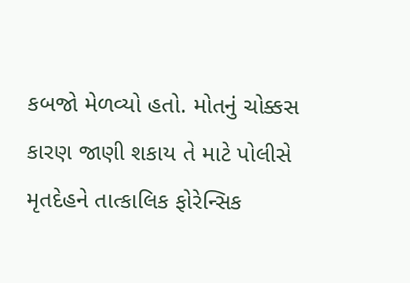કબજો મેળવ્યો હતો. મોતનું ચોક્કસ કારણ જાણી શકાય તે માટે પોલીસે મૃતદેહને તાત્કાલિક ફોરેન્સિક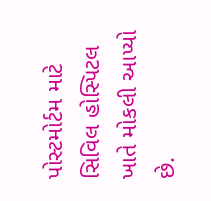પોસ્ટમોર્ટમ માટે સિવિલ હોસ્પિટલ ખાતે મોકલી આપ્યો છે.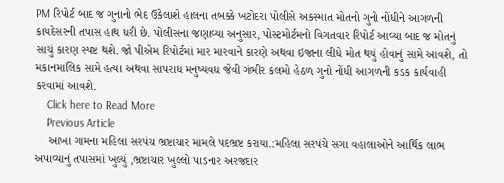PM રિપોર્ટ બાદ જ ગુનાનો ભેદ ઉકેલાશે હાલના તબક્કે ખટોદરા પોલીસે અકસ્માત મોતનો ગુનો નોંધીને આગળની કાયદેસરની તપાસ હાથ ધરી છે. પોલીસના જણાવ્યા અનુસાર, પોસ્ટમોર્ટમનો વિગતવાર રિપોર્ટ આવ્યા બાદ જ મોતનું સાચું કારણ સ્પષ્ટ થશે. જો પીએમ રિપોર્ટમાં માર મારવાને કારણે અથવા ઇજાના લીધે મોત થયું હોવાનું સામે આવશે, તો મકાનમાલિક સામે હત્યા અથવા સાપરાધ મનુષ્યવધ જેવી ગંભીર કલમો હેઠળ ગુનો નોંધી આગળની કડક કાર્યવાહી કરવામાં આવશે.
    Click here to Read More
    Previous Article
    આખા ગામના મહિલા સરપંચ ભ્રષ્ટાચાર મામલે પદભ્રષ્ટ કરાયા.:મહિલા સરપંચે સગા વહાલાઓને આર્થિક લાભ અપાવ્યાનું તપાસમાં ખુલ્યું ,ભ્રષ્ટાચાર ખુલ્લો પાડનાર અરજદાર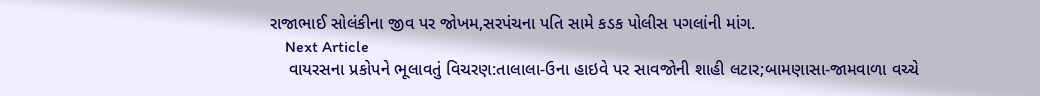રાજાભાઈ સોલંકીના જીવ પર જોખમ,સરપંચના પતિ સામે કડક પોલીસ પગલાંની માંગ.
    Next Article
    વાયરસના પ્રકોપને ભૂલાવતું વિચરણ:તાલાલા-ઉના હાઇવે પર સાવજોની શાહી લટાર;બામણાસા-જામવાળા વચ્ચે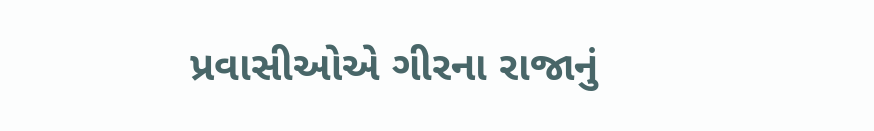પ્રવાસીઓએ ગીરના રાજાનું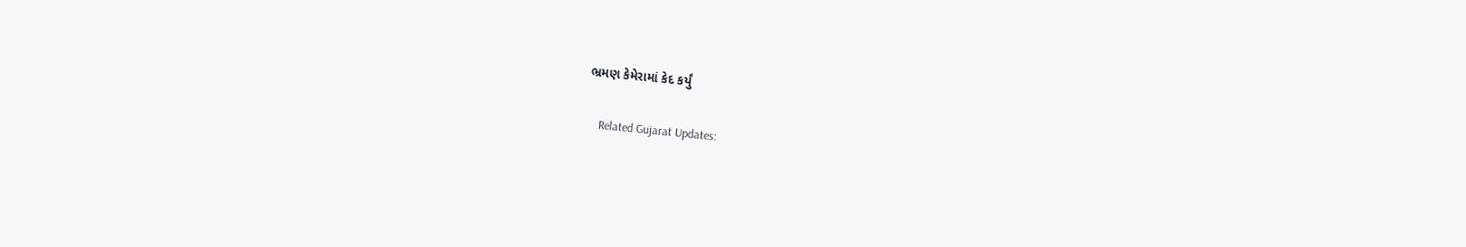ભ્રમણ કેમેરામાં કેદ કર્યું

    Related Gujarat Updates: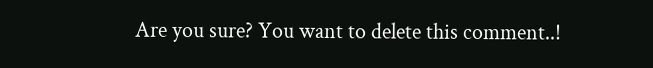Are you sure? You want to delete this comment..!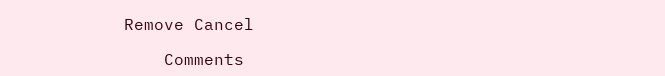Remove Cancel

    Comments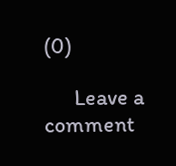(0)

      Leave a comment